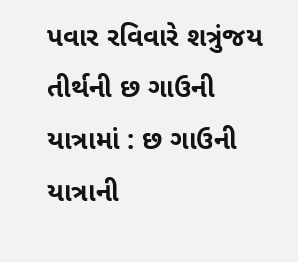પવાર રવિવારે શત્રુંજય તીર્થની છ ગાઉની યાત્રામાં : છ ગાઉની યાત્રાની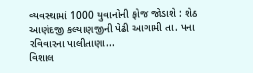વ્યવસ્થામાં 1000 યુવાનોની ફોજ જોડાશે : શેઠ આણંદજી કલ્યાણજીની પેઢી આગામી તા. પના રવિવારના પાલીતાણા...
વિશાલ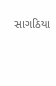સાગઠિયા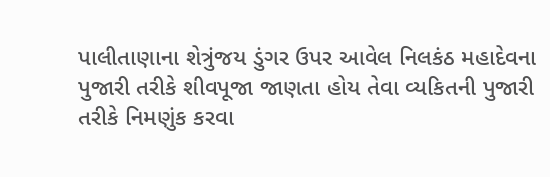પાલીતાણાના શેત્રુંજય ડુંગર ઉપર આવેલ નિલકંઠ મહાદેવના પુજારી તરીકે શીવપૂજા જાણતા હોય તેવા વ્યકિતની પુજારી તરીકે નિમણુંક કરવા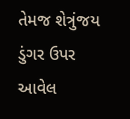તેમજ શેત્રુંજય ડુંગર ઉપર આવેલ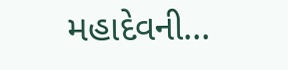મહાદેવની...